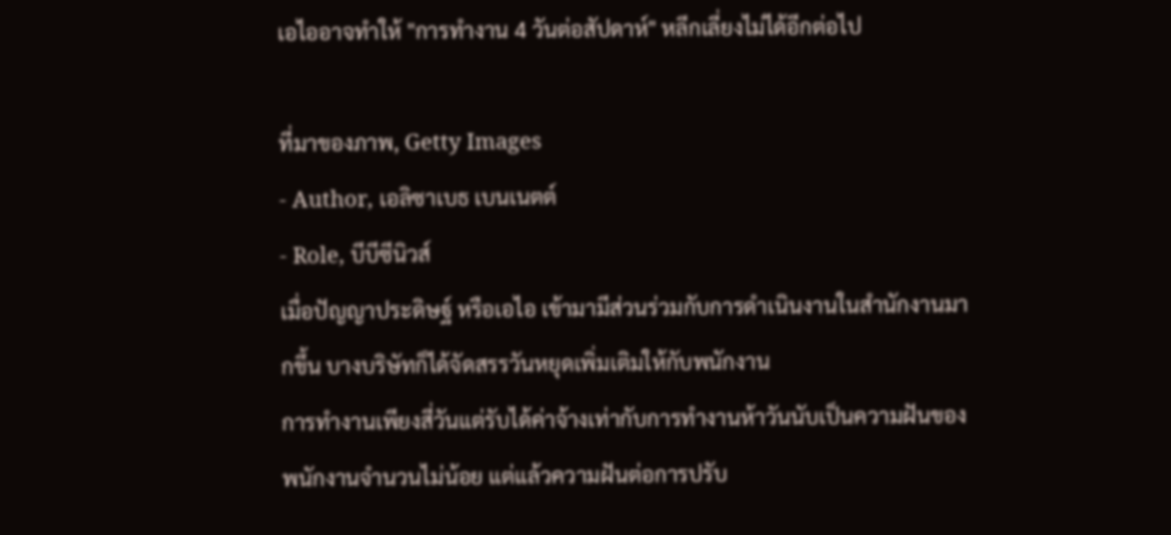เอไออาจทำให้ "การทำงาน 4 วันต่อสัปดาห์" หลีกเลี่ยงไม่ได้อีกต่อไป

ที่มาของภาพ, Getty Images
- Author, เอลิซาเบธ เบนเนตต์
- Role, บีบีซีนิวส์
เมื่อปัญญาประดิษฐ์ หรือเอไอ เข้ามามีส่วนร่วมกับการดำเนินงานในสำนักงานมากขึ้น บางบริษัทก็ได้จัดสรรวันหยุดเพิ่มเติมให้กับพนักงาน
การทำงานเพียงสี่วันแต่รับได้ค่าจ้างเท่ากับการทำงานห้าวันนับเป็นความฝันของพนักงานจำนวนไม่น้อย แต่แล้วความฝันต่อการปรับ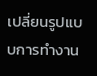เปลี่ยนรูปแบบการทำงาน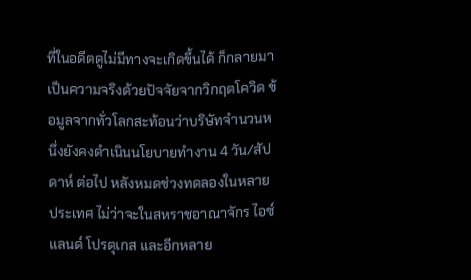ที่ในอดีตดูไม่มีทางจะเกิดขึ้นได้ ก็กลายมาเป็นความจริงด้วยปัจจัยจากวิกฤตโควิด ข้อมูลจากทั่วโลกสะท้อนว่าบริษัทจำนวนหนึ่งยังคงดำเนินนโยบายทำงาน 4 วัน/สัปดาห์ ต่อไป หลังหมดช่วงทดลองในหลายประเทศ ไม่ว่าจะในสหราชอาณาจักร ไอซ์แลนด์ โปรตุเกส และอีกหลาย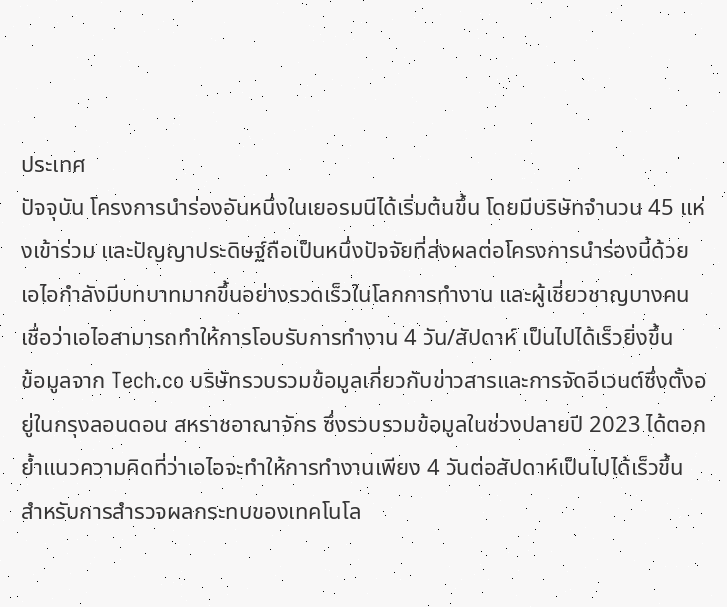ประเทศ
ปัจจุบัน โครงการนำร่องอันหนึ่งในเยอรมนีได้เริ่มต้นขึ้น โดยมีบริษัทจำนวน 45 แห่งเข้าร่วม และปัญญาประดิษฐ์ถือเป็นหนึ่งปัจจัยที่ส่งผลต่อโครงการนำร่องนี้ด้วย เอไอกำลังมีบทบาทมากขึ้นอย่างรวดเร็วในโลกการทำงาน และผู้เชี่ยวชาญบางคนเชื่อว่าเอไอสามารถทำให้การโอบรับการทำงาน 4 วัน/สัปดาห์ เป็นไปได้เร็วยิ่งขึ้น
ข้อมูลจาก Tech.co บริษัทรวบรวมข้อมูลเกี่ยวกับข่าวสารและการจัดอีเวนต์ซึ่งตั้งอยู่ในกรุงลอนดอน สหราชอาณาจักร ซึ่งรวบรวมข้อมูลในช่วงปลายปี 2023 ได้ตอกย้ำแนวความคิดที่ว่าเอไอจะทำให้การทำงานเพียง 4 วันต่อสัปดาห์เป็นไปได้เร็วขึ้น สำหรับการสำรวจผลกระทบของเทคโนโล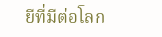ยีที่มีต่อโลก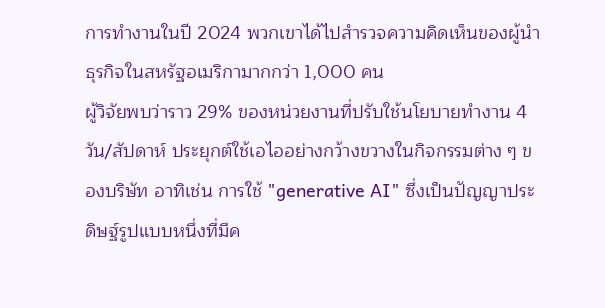การทำงานในปี 2024 พวกเขาได้ไปสำรวจความคิดเห็นของผู้นำธุรกิจในสหรัฐอเมริกามากกว่า 1,000 คน
ผู้วิจัยพบว่าราว 29% ของหน่วยงานที่ปรับใช้นโยบายทำงาน 4 วัน/สัปดาห์ ประยุกต์ใช้เอไออย่างกว้างขวางในกิจกรรมต่าง ๆ ของบริษัท อาทิเช่น การใช้ "generative AI" ซึ่งเป็นปัญญาประดิษฐ์รูปแบบหนึ่งที่มีค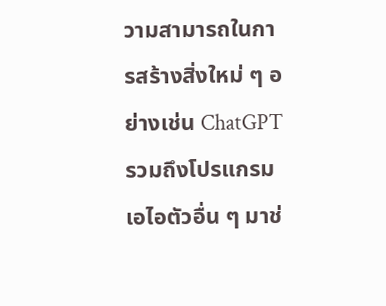วามสามารถในการสร้างสิ่งใหม่ ๆ อย่างเช่น ChatGPT รวมถึงโปรแกรมเอไอตัวอื่น ๆ มาช่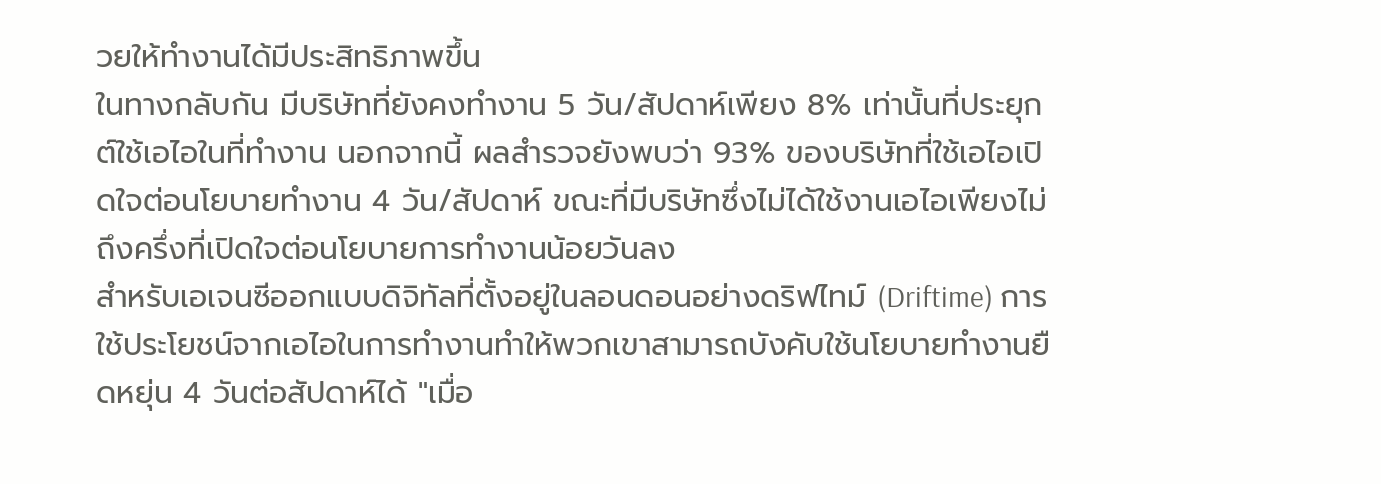วยให้ทำงานได้มีประสิทธิภาพขึ้น
ในทางกลับกัน มีบริษัทที่ยังคงทำงาน 5 วัน/สัปดาห์เพียง 8% เท่านั้นที่ประยุกต์ใช้เอไอในที่ทำงาน นอกจากนี้ ผลสำรวจยังพบว่า 93% ของบริษัทที่ใช้เอไอเปิดใจต่อนโยบายทำงาน 4 วัน/สัปดาห์ ขณะที่มีบริษัทซึ่งไม่ได้ใช้งานเอไอเพียงไม่ถึงครึ่งที่เปิดใจต่อนโยบายการทำงานน้อยวันลง
สำหรับเอเจนซีออกแบบดิจิทัลที่ตั้งอยู่ในลอนดอนอย่างดริฟไทม์ (Driftime) การใช้ประโยชน์จากเอไอในการทำงานทำให้พวกเขาสามารถบังคับใช้นโยบายทำงานยืดหยุ่น 4 วันต่อสัปดาห์ได้ "เมื่อ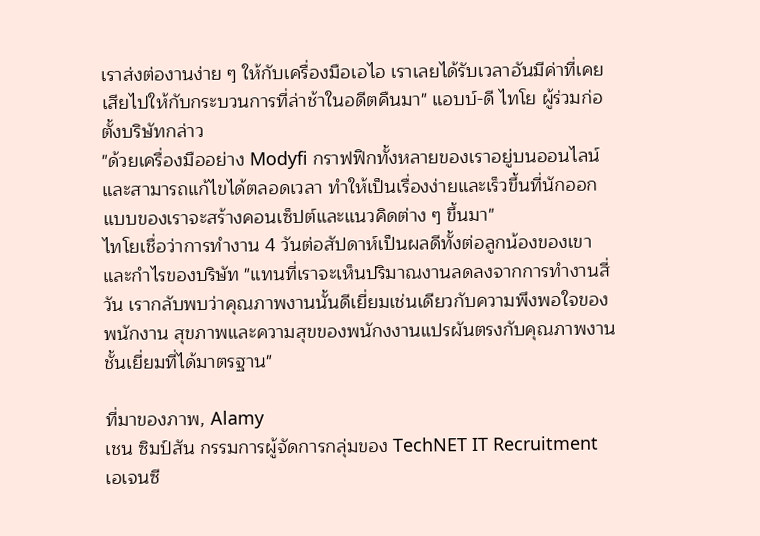เราส่งต่องานง่าย ๆ ให้กับเครื่องมือเอไอ เราเลยได้รับเวลาอันมีค่าที่เคยเสียไปให้กับกระบวนการที่ล่าช้าในอดีตคืนมา" แอบบ์-ดี ไทโย ผู้ร่วมก่อตั้งบริษัทกล่าว
"ด้วยเครื่องมืออย่าง Modyfi กราฟฟิกทั้งหลายของเราอยู่บนออนไลน์และสามารถแก้ไขได้ตลอดเวลา ทำให้เป็นเรื่องง่ายและเร็วขึ้นที่นักออกแบบของเราจะสร้างคอนเซ็ปต์และแนวคิดต่าง ๆ ขึ้นมา"
ไทโยเชื่อว่าการทำงาน 4 วันต่อสัปดาห์เป็นผลดีทั้งต่อลูกน้องของเขาและกำไรของบริษัท "แทนที่เราจะเห็นปริมาณงานลดลงจากการทำงานสี่วัน เรากลับพบว่าคุณภาพงานนั้นดีเยี่ยมเช่นเดียวกับความพึงพอใจของพนักงาน สุขภาพและความสุขของพนักงงานแปรผันตรงกับคุณภาพงานชั้นเยี่ยมที่ได้มาตรฐาน"

ที่มาของภาพ, Alamy
เชน ซิมป์สัน กรรมการผู้จัดการกลุ่มของ TechNET IT Recruitment เอเจนซี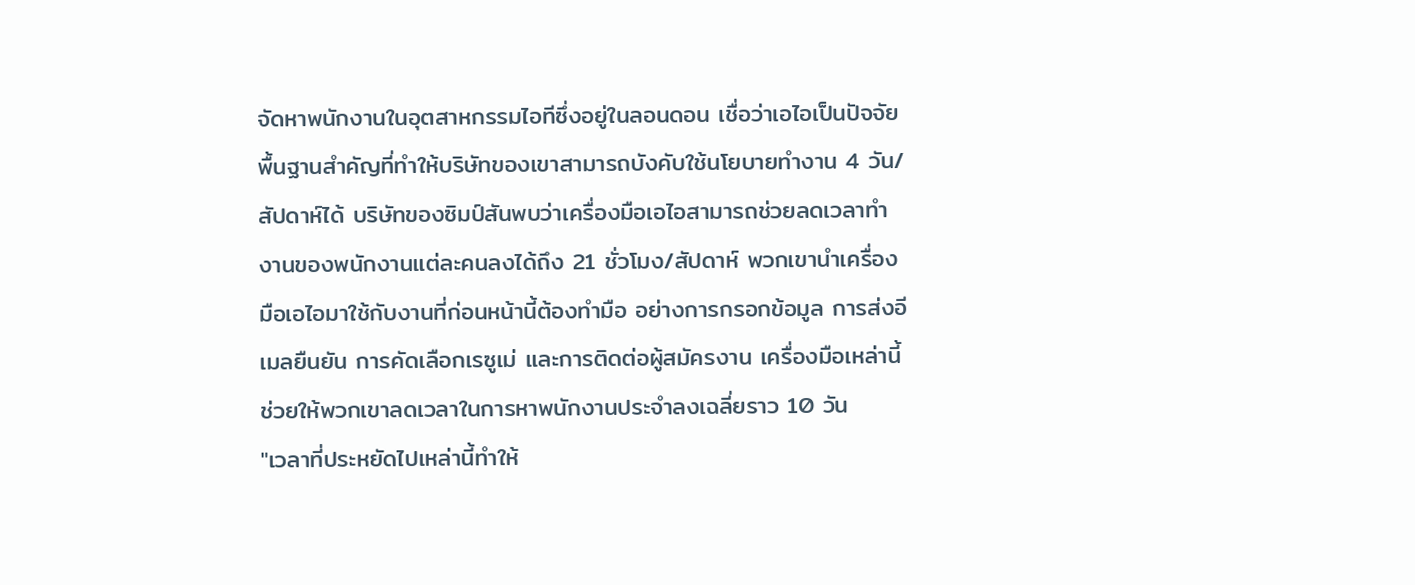จัดหาพนักงานในอุตสาหกรรมไอทีซึ่งอยู่ในลอนดอน เชื่อว่าเอไอเป็นปัจจัยพื้นฐานสำคัญที่ทำให้บริษัทของเขาสามารถบังคับใช้นโยบายทำงาน 4 วัน/สัปดาห์ได้ บริษัทของซิมป์สันพบว่าเครื่องมือเอไอสามารถช่วยลดเวลาทำงานของพนักงานแต่ละคนลงได้ถึง 21 ชั่วโมง/สัปดาห์ พวกเขานำเครื่องมือเอไอมาใช้กับงานที่ก่อนหน้านี้ต้องทำมือ อย่างการกรอกข้อมูล การส่งอีเมลยืนยัน การคัดเลือกเรซูเม่ และการติดต่อผู้สมัครงาน เครื่องมือเหล่านี้ช่วยให้พวกเขาลดเวลาในการหาพนักงานประจำลงเฉลี่ยราว 10 วัน
"เวลาที่ประหยัดไปเหล่านี้ทำให้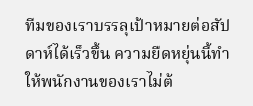ทีมของเราบรรลุเป้าหมายต่อสัปดาห์ได้เร็วขึ้น ความยืดหยุ่นนี้ทำให้พนักงานของเราไม่ต้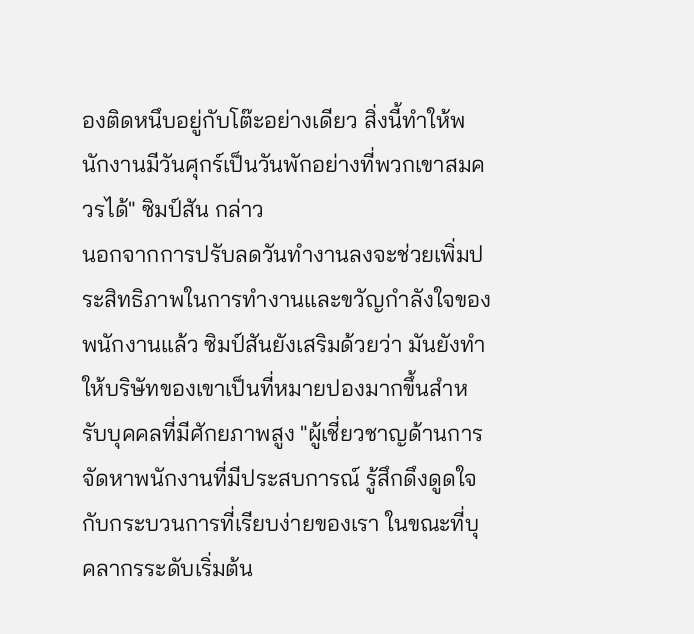องติดหนึบอยู่กับโต๊ะอย่างเดียว สิ่งนี้ทำให้พนักงานมีวันศุกร์เป็นวันพักอย่างที่พวกเขาสมควรได้" ซิมป์สัน กล่าว
นอกจากการปรับลดวันทำงานลงจะช่วยเพิ่มประสิทธิภาพในการทำงานและขวัญกำลังใจของพนักงานแล้ว ซิมป์สันยังเสริมด้วยว่า มันยังทำให้บริษัทของเขาเป็นที่หมายปองมากขึ้นสำหรับบุคคลที่มีศักยภาพสูง "ผู้เชี่ยวชาญด้านการจัดหาพนักงานที่มีประสบการณ์ รู้สึกดึงดูดใจกับกระบวนการที่เรียบง่ายของเรา ในขณะที่บุคลากรระดับเริ่มต้น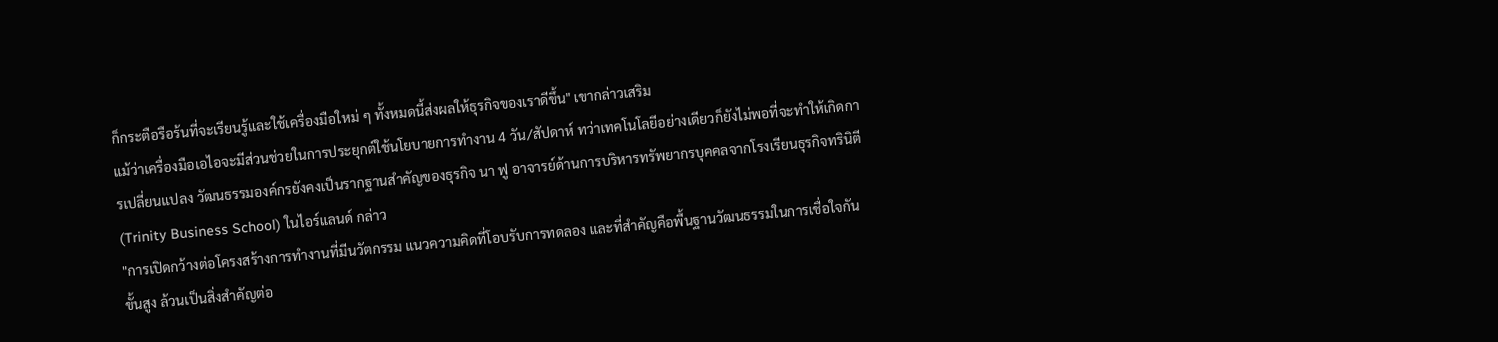ก็กระตือรือร้นที่จะเรียนรู้และใช้เครื่องมือใหม่ ๆ ทั้งหมดนี้ส่งผลให้ธุรกิจของเราดีขึ้น" เขากล่าวเสริม
แม้ว่าเครื่องมือเอไอจะมีส่วนช่วยในการประยุกต์ใช้นโยบายการทำงาน 4 วัน/สัปดาห์ ทว่าเทคโนโลยีอย่างเดียวก็ยังไม่พอที่จะทำให้เกิดการเปลี่ยนแปลง วัฒนธรรมองค์กรยังคงเป็นรากฐานสำคัญของธุรกิจ นา ฟู อาจารย์ด้านการบริหารทรัพยากรบุคคลจากโรงเรียนธุรกิจทรินิตี (Trinity Business School) ในไอร์แลนด์ กล่าว
"การเปิดกว้างต่อโครงสร้างการทำงานที่มีนวัตกรรม แนวความคิดที่โอบรับการทดลอง และที่สำคัญคือพื้นฐานวัฒนธรรมในการเชื่อใจกันขั้นสูง ล้วนเป็นสิ่งสำคัญต่อ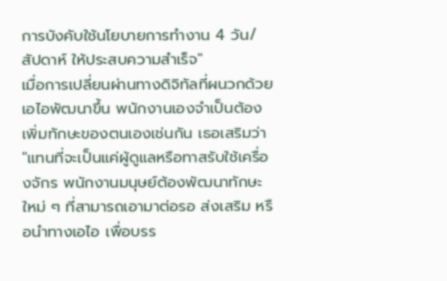การบังคับใช้นโยบายการทำงาน 4 วัน/สัปดาห์ ให้ประสบความสำเร็จ"
เมื่อการเปลี่ยนผ่านทางดิจิทัลที่ผนวกด้วยเอไอพัฒนาขึ้น พนักงานเองจำเป็นต้องเพิ่มทักษะของตนเองเช่นกัน เธอเสริมว่า "แทนที่จะเป็นแค่ผู้ดูแลหรือทาสรับใช้เครื่องจักร พนักงานมนุษย์ต้องพัฒนาทักษะใหม่ ๆ ที่สามารถเอามาต่อรอ ส่งเสริม หรือนำทางเอไอ เพื่อบรร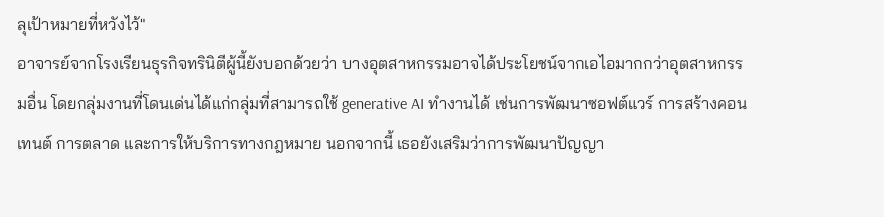ลุเป้าหมายที่หวังไว้"
อาจารย์จากโรงเรียนธุรกิจทรินิตีผู้นี้ยังบอกด้วยว่า บางอุตสาหกรรมอาจได้ประโยชน์จากเอไอมากกว่าอุตสาหกรรมอื่น โดยกลุ่มงานที่โดนเด่นได้แก่กลุ่มที่สามารถใช้ generative AI ทำงานได้ เช่นการพัฒนาซอฟต์แวร์ การสร้างคอนเทนต์ การตลาด และการให้บริการทางกฎหมาย นอกจากนี้ เธอยังเสริมว่าการพัฒนาปัญญา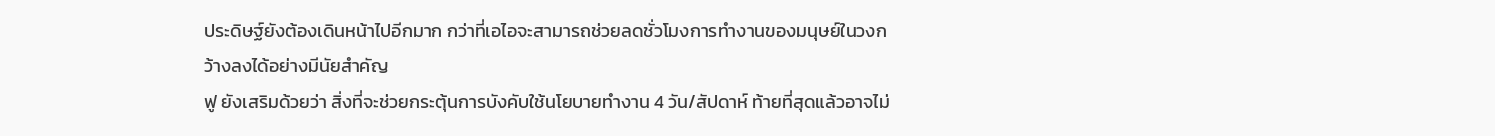ประดิษฐ์ยังต้องเดินหน้าไปอีกมาก กว่าที่เอไอจะสามารถช่วยลดชั่วโมงการทำงานของมนุษย์ในวงกว้างลงได้อย่างมีนัยสำคัญ
ฟู ยังเสริมด้วยว่า สิ่งที่จะช่วยกระตุ้นการบังคับใช้นโยบายทำงาน 4 วัน/สัปดาห์ ท้ายที่สุดแล้วอาจไม่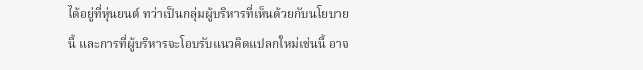ได้อยู่ที่หุ่นยนต์ ทว่าเป็นกลุ่มผู้บริหารที่เห็นด้วยกับนโยบายนี้ และการที่ผู้บริหารจะโอบรับแนวคิดแปลกใหม่เช่นนี้ อาจ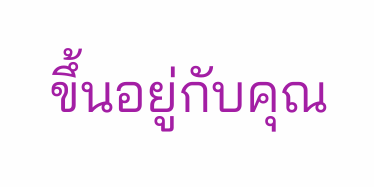ขึ้นอยู่กับคุณ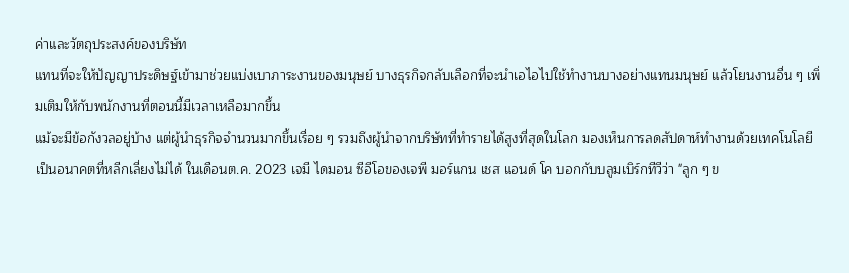ค่าและวัตถุประสงค์ของบริษัท
แทนที่จะให้ปัญญาประดิษฐ์เข้ามาช่วยแบ่งเบาภาระงานของมนุษย์ บางธุรกิจกลับเลือกที่จะนำเอไอไปใช้ทำงานบางอย่างแทนมนุษย์ แล้วโยนงานอื่น ๆ เพิ่มเติมให้กับพนักงานที่ตอนนี้มีเวลาเหลือมากขึ้น
แม้จะมีข้อกังวลอยู่บ้าง แต่ผู้นำธุรกิจจำนวนมากขึ้นเรื่อย ๆ รวมถึงผู้นำจากบริษัทที่ทำรายได้สูงที่สุดในโลก มองเห็นการลดสัปดาห์ทำงานด้วยเทคโนโลยีเป็นอนาคตที่หลีกเลี่ยงไม่ได้ ในเดือนต.ค. 2023 เจมี ไดมอน ซีอีโอของเจพี มอร์แกน เชส แอนด์ โค บอกกับบลูมเบิร์กทีวีว่า "ลูก ๆ ข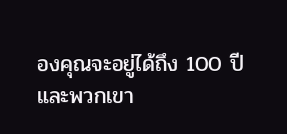องคุณจะอยู่ได้ถึง 100 ปี และพวกเขา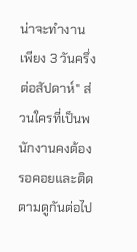น่าจะทำงานเพียง 3 วันครึ่งต่อสัปดาห์" ส่วนใครที่เป็นพนักงานคงต้องรอคอยและติดตามดูกันต่อไป